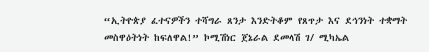“ኢትዮጵያ ፈተናዎችን ተሻግራ ጸንታ እንድትቆም የጸጥታ እና ደኅንነት ተቋማት መስዋዕትነት ከፍለዋል!” ኮሚሽነር ጀኔራል ደመላሽ ገ/ ሚካኤል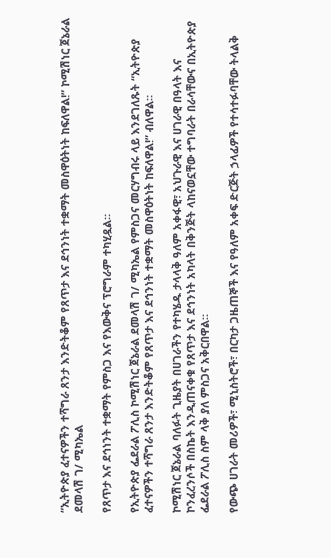“ኢትዮጵያ ፈተናዎችን ተሻግራ ጸንታ እንድትቆም የጸጥታ እና ደኅንነት ተቋማት መስዋዕትነት ከፍለዋል!” ኮሚሽነር ጀኔራል ደመላሽ ገ/ ሚካኤል

የጸጥታ እና ደኅነንት ተቋማት የምስጋ እና የእውቅና ፕሮግራም ተካሂዷል።

የኢትዮጵያ ፌደራል ፖሊስ ኮሚሽነር ጀኔራል ደመላሽ ገ/ ሚካኤል የምስጋና መርሃግብሩ ላይ እንደገለጹት “ኢትዮጵያ ፈተናዎችን ተሻግራ ጸንታ እንድትቆም የጸጥታ እና ደኅንነት ተቋማት መስዋዕትነት ከፍለዋል!” ብለዋል።

ኮሚሽነር ጀኔራል ባለፉት ጊዜያት በሀገራችን የተካሄዱ ታላላቅ ዓለም አቀፋዊ፣ አህጉራዊ እና ሀገራዊ በዓላት እና ኮንፈረንሶች በስኬት እንዲጠናቀቁ የጸጥታ እና ደኅንነት አካላት በቅንጅት ላከናወኗቸው ተግባራት በራሳቸውና በኢትዮጵያ ፌደራል ፖሊስ ስም ላቅ ያለ ምስጋና አቅርበዋል።

የውጭ ሀገራት መሪዎች፣ ሚኒስትሮች፣ በርካታ ጋዜጠኞች እና የዓለም አቀፍ ድርጅት ኃላፊዎች የተሳተፉባቸው ትላልቅ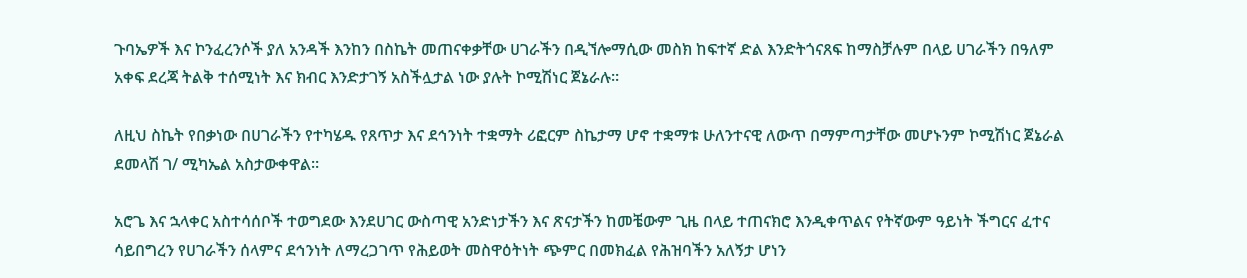ጉባኤዎች እና ኮንፈረንሶች ያለ አንዳች እንከን በስኬት መጠናቀቃቸው ሀገራችን በዲኘሎማሲው መስክ ከፍተኛ ድል እንድትጎናጸፍ ከማስቻሉም በላይ ሀገራችን በዓለም አቀፍ ደረጃ ትልቅ ተሰሚነት እና ክብር እንድታገኝ አስችሏታል ነው ያሉት ኮሚሽነር ጀኔራሉ።

ለዚህ ስኬት የበቃነው በሀገራችን የተካሄዱ የጸጥታ እና ደኅንነት ተቋማት ሪፎርም ስኬታማ ሆኖ ተቋማቱ ሁለንተናዊ ለውጥ በማምጣታቸው መሆኑንም ኮሚሽነር ጀኔራል ደመላሽ ገ/ ሚካኤል አስታውቀዋል።

አሮጌ እና ኋላቀር አስተሳሰቦች ተወግደው እንደሀገር ውስጣዊ አንድነታችን እና ጽናታችን ከመቼውም ጊዜ በላይ ተጠናክሮ እንዲቀጥልና የትኛውም ዓይነት ችግርና ፈተና ሳይበግረን የሀገራችን ሰላምና ደኅንነት ለማረጋገጥ የሕይወት መስዋዕትነት ጭምር በመክፈል የሕዝባችን አለኝታ ሆነን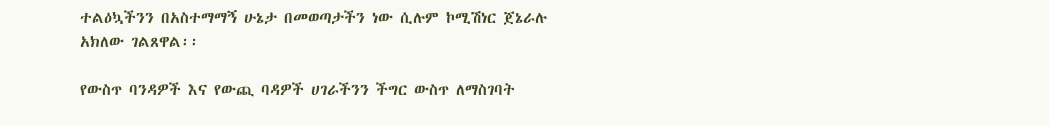ተልዕኳችንን በአስተማማኝ ሁኔታ በመወጣታችን ነው ሲሉም ኮሚሽነር ጀኔራሉ አክለው ገልጸዋል፡፡

የውስጥ ባንዳዎች እና የውጪ ባዳዎች ሀገራችንን ችግር ውስጥ ለማስገባት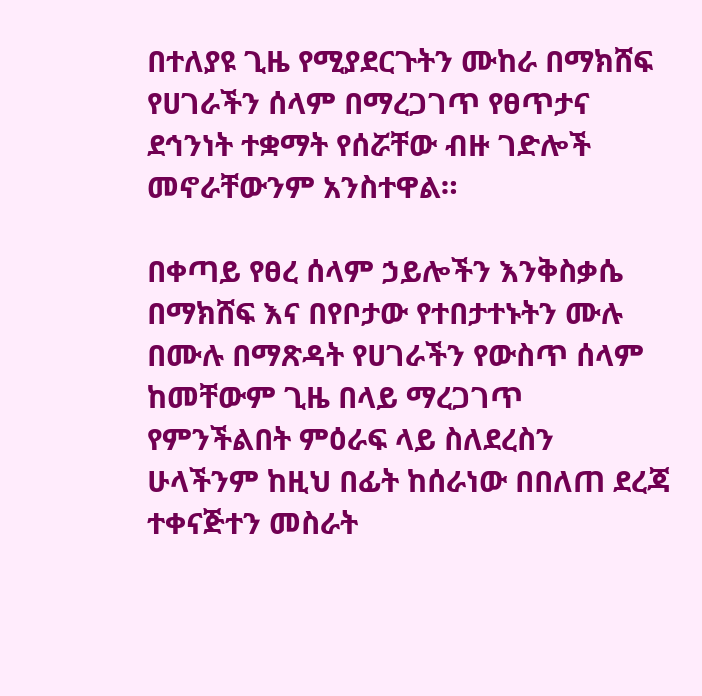በተለያዩ ጊዜ የሚያደርጉትን ሙከራ በማክሸፍ የሀገራችን ሰላም በማረጋገጥ የፀጥታና ደኅንነት ተቋማት የሰሯቸው ብዙ ገድሎች መኖራቸውንም አንስተዋል።

በቀጣይ የፀረ ሰላም ኃይሎችን እንቅስቃሴ በማክሸፍ እና በየቦታው የተበታተኑትን ሙሉ በሙሉ በማጽዳት የሀገራችን የውስጥ ሰላም ከመቸውም ጊዜ በላይ ማረጋገጥ የምንችልበት ምዕራፍ ላይ ስለደረስን ሁላችንም ከዚህ በፊት ከሰራነው በበለጠ ደረጃ ተቀናጅተን መስራት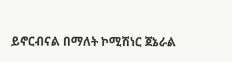ይኖርብናል በማለት ኮሚሽነር ጀኔራል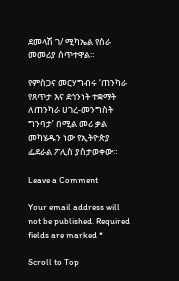ደመላሽ ገ/ ሚካኤል የስራ መመሪያ ሰጥተዋል።

የምስጋና መርሃግብሩ ‘ጠንካራ የጸጥታ እና ደኅንነት ተቋማት ለጠንካራ ሀገረ-መንግስት ግንባታ’ በሚል መሪ ቃል መካሄዱን ነው የኢትዮጵያ ፌደራል ፖሊስ ያስታወቀው።

Leave a Comment

Your email address will not be published. Required fields are marked *

Scroll to Top